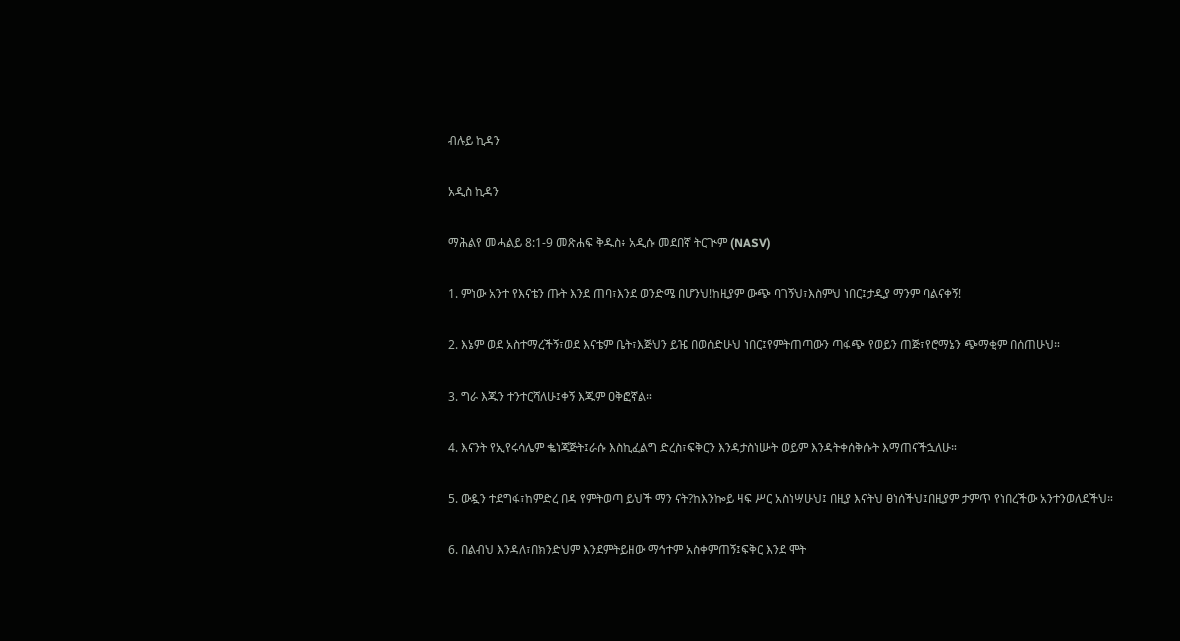ብሉይ ኪዳን

አዲስ ኪዳን

ማሕልየ መሓልይ 8:1-9 መጽሐፍ ቅዱስ፥ አዲሱ መደበኛ ትርጒም (NASV)

1. ምነው አንተ የእናቴን ጡት እንደ ጠባ፣እንደ ወንድሜ በሆንህ!ከዚያም ውጭ ባገኝህ፣እስምህ ነበር፤ታዲያ ማንም ባልናቀኝ!

2. እኔም ወደ አስተማረችኝ፣ወደ እናቴም ቤት፣እጅህን ይዤ በወሰድሁህ ነበር፤የምትጠጣውን ጣፋጭ የወይን ጠጅ፣የሮማኔን ጭማቂም በሰጠሁህ።

3. ግራ እጁን ተንተርሻለሁ፤ቀኝ እጁም ዐቅፎኛል።

4. እናንት የኢየሩሳሌም ቈነጃጅት፤ራሱ እስኪፈልግ ድረስ፣ፍቅርን እንዳታስነሡት ወይም እንዳትቀሰቅሱት እማጠናችኋለሁ።

5. ውዷን ተደግፋ፣ከምድረ በዳ የምትወጣ ይህች ማን ናት?ከእንኰይ ዛፍ ሥር አስነሣሁህ፤ በዚያ እናትህ ፀነሰችህ፤በዚያም ታምጥ የነበረችው አንተንወለደችህ።

6. በልብህ እንዳለ፣በክንድህም እንደምትይዘው ማኅተም አስቀምጠኝ፤ፍቅር እንደ ሞት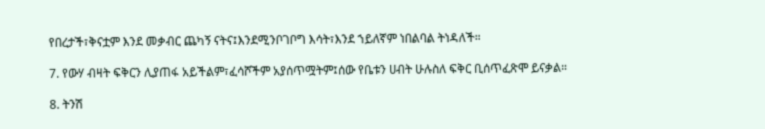የበረታች፣ቅናቷም እንደ መቃብር ጨካኝ ናትና፤እንደሚንቦገቦግ እሳት፣እንደ ኀይለኛም ነበልባል ትነዳለች።

7. የውሃ ብዛት ፍቅርን ሊያጠፋ አይችልም፣ፈሳሾችም አያሰጥሟትም፤ሰው የቤቱን ሀብት ሁሉስለ ፍቅር ቢሰጥፈጽሞ ይናቃል።

8. ትንሽ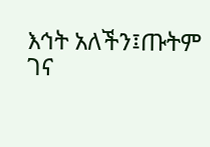እኅት አለችን፤ጡትም ገና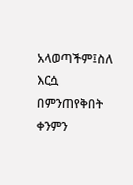አላወጣችም፤ስለ እርሷ በምንጠየቅበት ቀንምን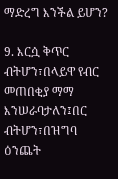ማድረግ እንችል ይሆን?

9. እርሷ ቅጥር ብትሆን፣በላይዋ የብር መጠበቂያ ማማ እንሠራባታለን፤በር ብትሆን፣በዝግባ ዕንጨት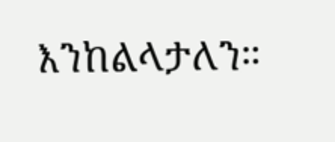እንከልላታለን።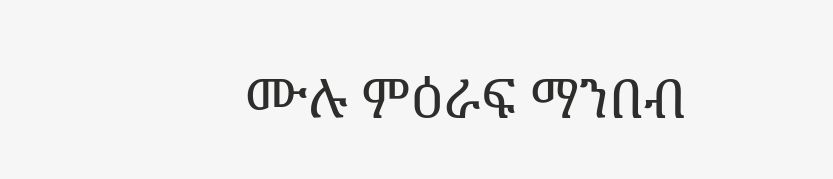ሙሉ ምዕራፍ ማንበብ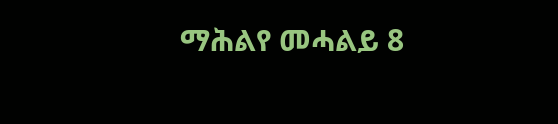ማሕልየ መሓልይ 8